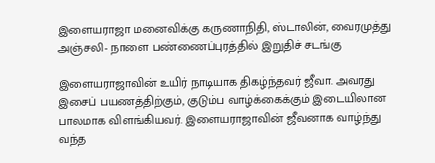இளையராஜா மனைவிக்கு கருணாநிதி, ஸ்டாலின், வைரமுத்து அஞ்சலி- நாளை பண்ணைப்புரத்தில் இறுதிச் சடங்கு

இளையராஜாவின் உயிர் நாடியாக திகழ்ந்தவர் ஜீவா. அவரது இசைப் பயணத்திற்கும், குடும்ப வாழ்க்கைக்கும் இடையிலான பாலமாக விளங்கியவர். இளையராஜாவின் ஜீவனாக வாழ்ந்து வந்த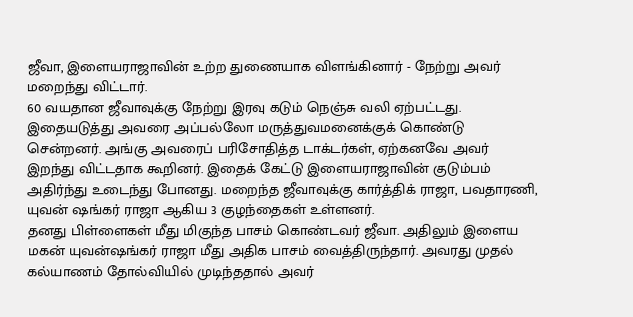ஜீவா, இளையராஜாவின் உற்ற துணையாக விளங்கினார் - நேற்று அவர் மறைந்து விட்டார்.
60 வயதான ஜீவாவுக்கு நேற்று இரவு கடும் நெஞ்சு வலி ஏற்பட்டது. இதையடுத்து அவரை அப்பல்லோ மருத்துவமனைக்குக் கொண்டு சென்றனர். அங்கு அவரைப் பரிசோதித்த டாக்டர்கள், ஏற்கனவே அவர் இறந்து விட்டதாக கூறினர். இதைக் கேட்டு இளையராஜாவின் குடும்பம் அதிர்ந்து உடைந்து போனது. மறைந்த ஜீவாவுக்கு கார்த்திக் ராஜா, பவதாரணி, யுவன் ஷங்கர் ராஜா ஆகிய 3 குழந்தைகள் உள்ளனர்.
தனது பிள்ளைகள் மீது மிகுந்த பாசம் கொண்டவர் ஜீவா. அதிலும் இளைய மகன் யுவன்ஷங்கர் ராஜா மீது அதிக பாசம் வைத்திருந்தார். அவரது முதல் கல்யாணம் தோல்வியில் முடிந்ததால் அவர்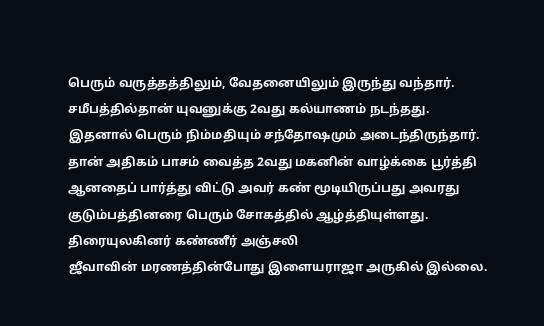பெரும் வருத்தத்திலும், வேதனையிலும் இருந்து வந்தார். சமீபத்தில்தான் யுவனுக்கு 2வது கல்யாணம் நடந்தது. இதனால் பெரும் நிம்மதியும் சந்தோஷமும் அடைந்திருந்தார். தான் அதிகம் பாசம் வைத்த 2வது மகனின் வாழ்க்கை பூர்த்தி ஆனதைப் பார்த்து விட்டு அவர் கண் மூடியிருப்பது அவரது குடும்பத்தினரை பெரும் சோகத்தில் ஆழ்த்தியுள்ளது.
திரையுலகினர் கண்ணீர் அஞ்சலி
ஜீவாவின் மரணத்தின்போது இளையராஜா அருகில் இல்லை.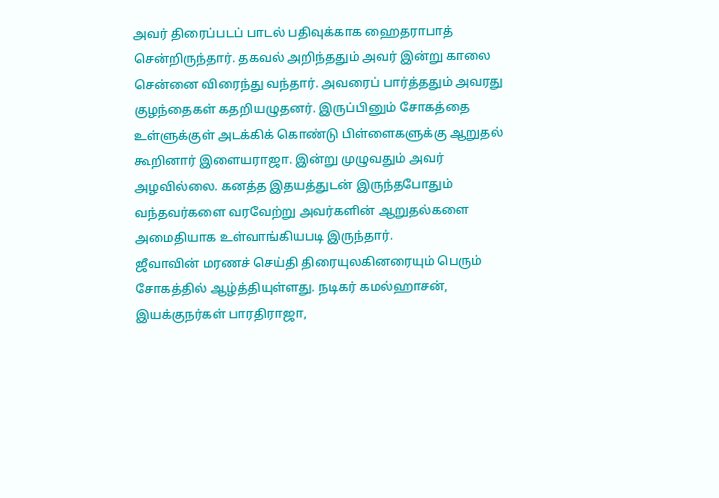அவர் திரைப்படப் பாடல் பதிவுக்காக ஹைதராபாத் சென்றிருந்தார். தகவல் அறிந்ததும் அவர் இன்று காலை சென்னை விரைந்து வந்தார். அவரைப் பார்த்ததும் அவரது குழந்தைகள் கதறியழுதனர். இருப்பினும் சோகத்தை உள்ளுக்குள் அடக்கிக் கொண்டு பிள்ளைகளுக்கு ஆறுதல் கூறினார் இளையராஜா. இன்று முழுவதும் அவர் அழவில்லை. கனத்த இதயத்துடன் இருந்தபோதும் வந்தவர்களை வரவேற்று அவர்களின் ஆறுதல்களை அமைதியாக உள்வாங்கியபடி இருந்தார்.
ஜீவாவின் மரணச் செய்தி திரையுலகினரையும் பெரும் சோகத்தில் ஆழ்த்தியுள்ளது. நடிகர் கமல்ஹாசன், இயக்குநர்கள் பாரதிராஜா,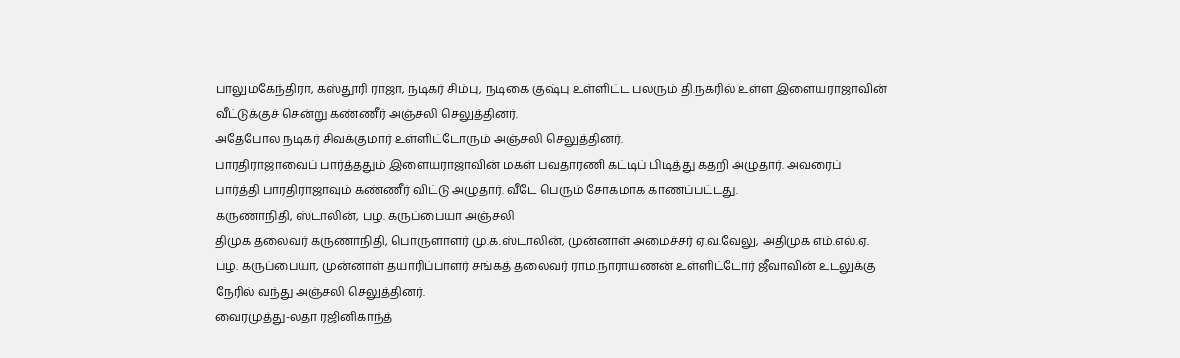பாலுமகேந்திரா, கஸ்தூரி ராஜா, நடிகர் சிம்பு, நடிகை குஷ்பு உள்ளிட்ட பலரும் தி.நகரில் உள்ள இளையராஜாவின் வீட்டுக்குச் சென்று கண்ணீர் அஞ்சலி செலுத்தினர்.
அதேபோல நடிகர் சிவக்குமார் உள்ளிட்டோரும் அஞ்சலி செலுத்தினர்.
பாரதிராஜாவைப் பார்த்ததும் இளையராஜாவின் மகள் பவதாரணி கட்டிப் பிடித்து கதறி அழுதார். அவரைப் பார்த்தி பாரதிராஜாவும் கண்ணீர் விட்டு அழுதார். வீடே பெரும் சோகமாக காணப்பட்டது.
கருணாநிதி, ஸ்டாலின், பழ. கருப்பையா அஞ்சலி
திமுக தலைவர் கருணாநிதி, பொருளாளர் மு.க.ஸ்டாலின், முன்னாள் அமைச்சர் ஏ.வ.வேலு, அதிமுக எம்.எல்.ஏ. பழ. கருப்பையா, முன்னாள் தயாரிப்பாளர் சங்கத் தலைவர் ராம.நாராயணன் உள்ளிட்டோர் ஜீவாவின் உடலுக்கு நேரில் வந்து அஞ்சலி செலுத்தினர்.
வைரமுத்து-லதா ரஜினிகாந்த்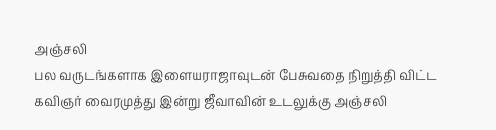அஞ்சலி
பல வருடங்களாக இளையராஜாவுடன் பேசுவதை நிறுத்தி விட்ட கவிஞர் வைரமுத்து இன்று ஜீவாவின் உடலுக்கு அஞ்சலி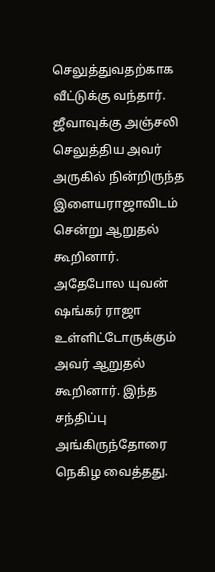செலுத்துவதற்காக வீட்டுக்கு வந்தார். ஜீவாவுக்கு அஞ்சலி செலுத்திய அவர் அருகில் நின்றிருந்த இளையராஜாவிடம் சென்று ஆறுதல் கூறினார். அதேபோல யுவன் ஷங்கர் ராஜா உள்ளிட்டோருக்கும் அவர் ஆறுதல் கூறினார். இந்த சந்திப்பு அங்கிருந்தோரை நெகிழ வைத்தது.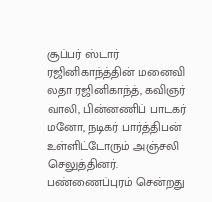சூப்பர் ஸ்டார் ரஜினிகாந்த்தின் மனைவி லதா ரஜினிகாந்த், கவிஞர் வாலி, பின்னணிப் பாடகர் மனோ, நடிகர் பார்த்திபன் உள்ளிட்டோரும் அஞ்சலி செலுத்தினர்.
பண்ணைப்புரம் சென்றது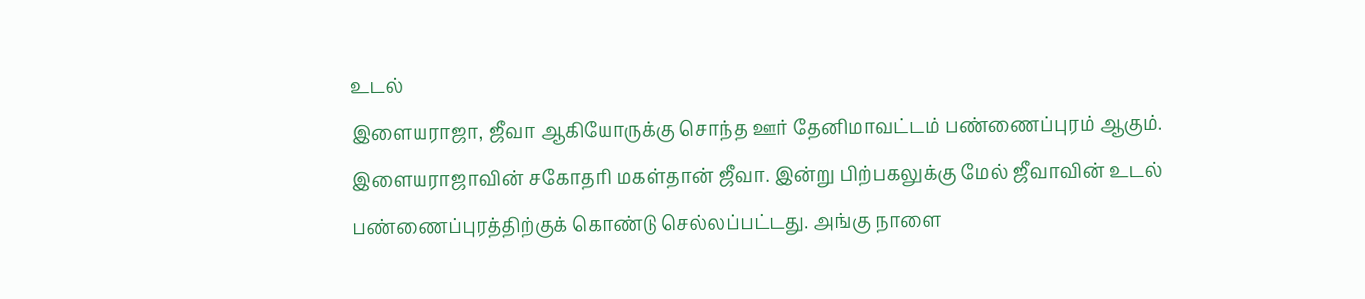உடல்
இளையராஜா, ஜீவா ஆகியோருக்கு சொந்த ஊர் தேனிமாவட்டம் பண்ணைப்புரம் ஆகும். இளையராஜாவின் சகோதரி மகள்தான் ஜீவா. இன்று பிற்பகலுக்கு மேல் ஜீவாவின் உடல் பண்ணைப்புரத்திற்குக் கொண்டு செல்லப்பட்டது. அங்கு நாளை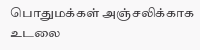பொதுமக்கள் அஞ்சலிக்காக உடலை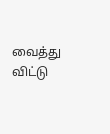வைத்து விட்டு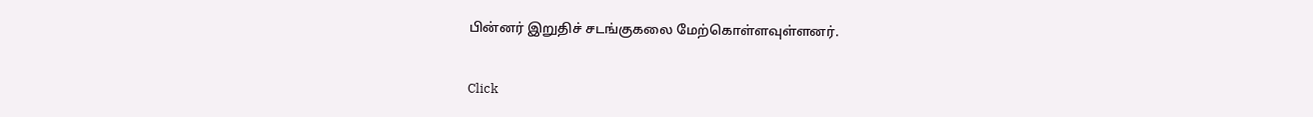பின்னர் இறுதிச் சடங்குகலை மேற்கொள்ளவுள்ளனர்.


Click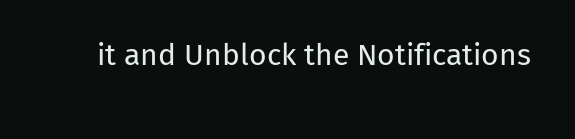it and Unblock the Notifications